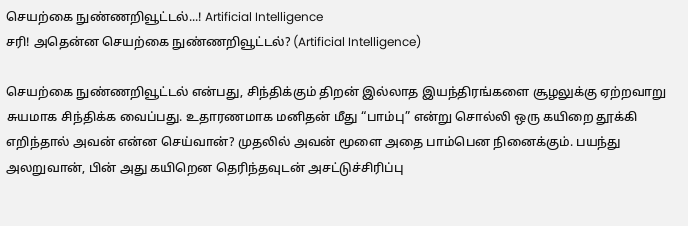செயற்கை நுண்ணறிவூட்டல்...! Artificial Intelligence
சரி! அதென்ன செயற்கை நுண்ணறிவூட்டல்? (Artificial Intelligence)

செயற்கை நுண்ணறிவூட்டல் என்பது, சிந்திக்கும் திறன் இல்லாத இயந்திரங்களை சூழலுக்கு ஏற்றவாறு சுயமாக சிந்திக்க வைப்பது. உதாரணமாக மனிதன் மீது “பாம்பு” என்று சொல்லி ஒரு கயிறை தூக்கி எறிந்தால் அவன் என்ன செய்வான்? முதலில் அவன் மூளை அதை பாம்பென நினைக்கும். பயந்து அலறுவான், பின் அது கயிறென தெரிந்தவுடன் அசட்டுச்சிரிப்பு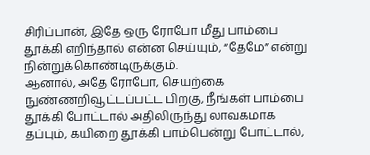சிரிப்பான், இதே ஒரு ரோபோ மீது பாம்பை தூக்கி எறிந்தால் என்ன செய்யும், “தேமே” என்று நின்றுக்கொண்டிருக்கும்.
ஆனால், அதே ரோபோ, செயற்கை நுண்ணறிவூட்டப்பட்ட பிறகு, நீங்கள் பாம்பை தூக்கி போட்டால் அதிலிருந்து லாவகமாக தப்பும், கயிறை தூக்கி பாம்பென்று போட்டால்,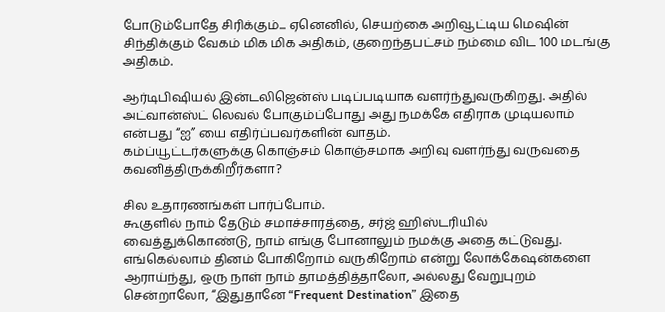போடும்போதே சிரிக்கும்... ஏனெனில், செயற்கை அறிவூட்டிய மெஷின் சிந்திக்கும் வேகம் மிக மிக அதிகம், குறைந்தபட்சம் நம்மை விட 100 மடங்கு அதிகம்.

ஆர்டிபிஷியல் இன்டலிஜென்ஸ் படிப்படியாக வளர்ந்துவருகிறது. அதில் அட்வான்ஸ்ட் லெவல் போகும்ப்போது அது நமக்கே எதிராக முடியலாம் என்பது “ஐ” யை எதிர்ப்பவர்களின் வாதம்.
கம்ப்யூட்டர்களுக்கு கொஞ்சம் கொஞ்சமாக அறிவு வளர்ந்து வருவதை கவனித்திருக்கிறீர்களா?

சில உதாரணங்கள் பார்ப்போம்.
கூகுளில் நாம் தேடும் சமாச்சாரத்தை, சர்ஜ் ஹிஸ்டரியில் வைத்துக்கொண்டு, நாம் எங்கு போனாலும் நமக்கு அதை கட்டுவது.
எங்கெல்லாம் தினம் போகிறோம் வருகிறோம் என்று லோக்கேஷன்களை ஆராய்ந்து, ஒரு நாள் நாம் தாமத்தித்தாலோ, அல்லது வேறுபுறம் சென்றாலோ, “இதுதானே “Frequent Destination” இதை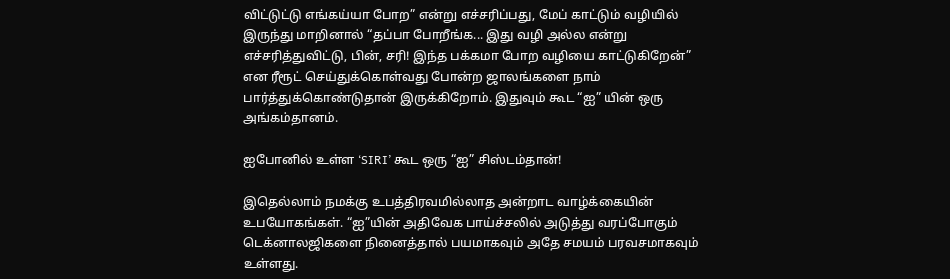விட்டுட்டு எங்கய்யா போற” என்று எச்சரிப்பது, மேப் காட்டும் வழியில் இருந்து மாறினால் “தப்பா போறீங்க... இது வழி அல்ல என்று எச்சரித்துவிட்டு, பின், சரி! இந்த பக்கமா போற வழியை காட்டுகிறேன்” என ரீரூட் செய்துக்கொள்வது போன்ற ஜாலங்களை நாம் பார்த்துக்கொண்டுதான் இருக்கிறோம். இதுவும் கூட “ஐ” யின் ஒரு அங்கம்தானம்.

ஐபோனில் உள்ள ‘SIRI’ கூட ஒரு “ஐ” சிஸ்டம்தான்!

இதெல்லாம் நமக்கு உபத்திரவமில்லாத அன்றாட வாழ்க்கையின் உபயோகங்கள். “ஐ”யின் அதிவேக பாய்ச்சலில் அடுத்து வரப்போகும் டெக்னாலஜிகளை நினைத்தால் பயமாகவும் அதே சமயம் பரவசமாகவும் உள்ளது.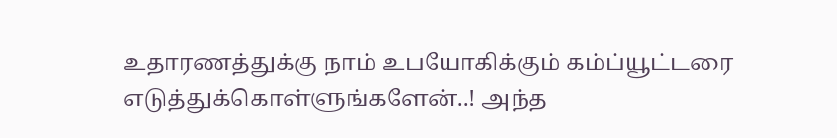உதாரணத்துக்கு நாம் உபயோகிக்கும் கம்ப்யூட்டரை எடுத்துக்கொள்ளுங்களேன்..! அந்த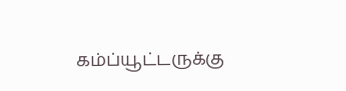கம்ப்யூட்டருக்கு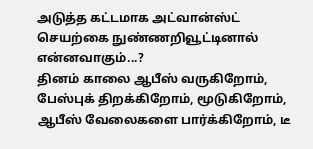அடுத்த கட்டமாக அட்வான்ஸ்ட் செயற்கை நுண்ணறிவூட்டினால் என்னவாகும்...?
தினம் காலை ஆபீஸ் வருகிறோம், பேஸ்புக் திறக்கிறோம், மூடுகிறோம், ஆபீஸ் வேலைகளை பார்க்கிறோம், டீ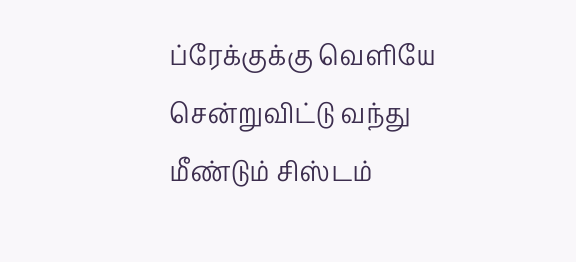ப்ரேக்குக்கு வெளியே சென்றுவிட்டு வந்து மீண்டும் சிஸ்டம்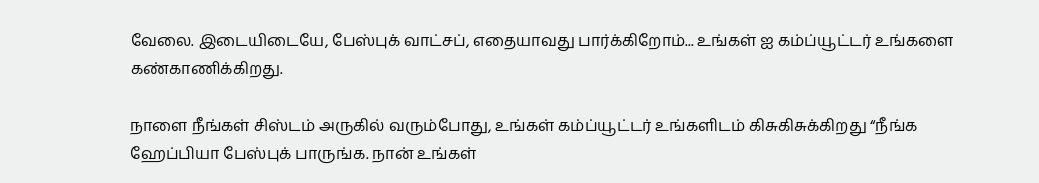வேலை. இடையிடையே, பேஸ்புக் வாட்சப், எதையாவது பார்க்கிறோம்... உங்கள் ஐ கம்ப்யூட்டர் உங்களை கண்காணிக்கிறது.

நாளை நீங்கள் சிஸ்டம் அருகில் வரும்போது, உங்கள் கம்ப்யூட்டர் உங்களிடம் கிசுகிசுக்கிறது “நீங்க ஹேப்பியா பேஸ்புக் பாருங்க. நான் உங்கள்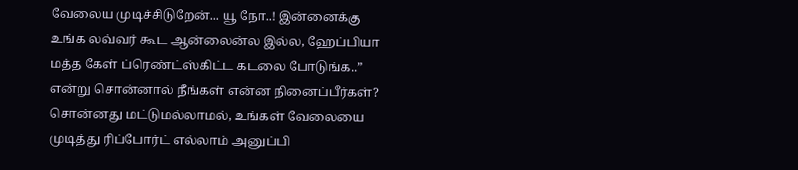வேலைய முடிச்சிடுறேன்... யூ நோ..! இன்னைக்கு உங்க லவ்வர் கூட ஆன்லைன்ல இல்ல, ஹேப்பியா மத்த கேள் ப்ரெண்ட்ஸ்கிட்ட கடலை போடுங்க..” என்று சொன்னால் நீங்கள் என்ன நினைப்பீர்கள்?
சொன்னது மட்டுமல்லாமல், உங்கள் வேலையை முடித்து ரிப்போர்ட் எல்லாம் அனுப்பி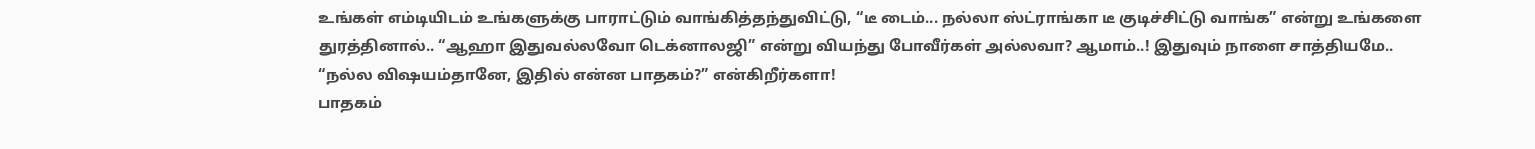உங்கள் எம்டியிடம் உங்களுக்கு பாராட்டும் வாங்கித்தந்துவிட்டு, “டீ டைம்... நல்லா ஸ்ட்ராங்கா டீ குடிச்சிட்டு வாங்க” என்று உங்களை துரத்தினால்.. “ஆஹா இதுவல்லவோ டெக்னாலஜி” என்று வியந்து போவீர்கள் அல்லவா? ஆமாம்..! இதுவும் நாளை சாத்தியமே..
“நல்ல விஷயம்தானே, இதில் என்ன பாதகம்?” என்கிறீர்களா!
பாதகம்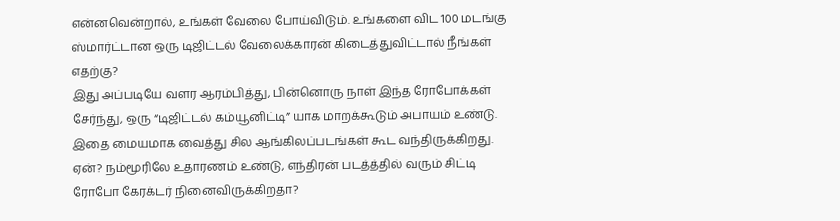என்னவென்றால், உங்கள் வேலை போய்விடும். உங்களை விட 100 மடங்கு ஸ்மார்ட்டான ஒரு டிஜிட்டல் வேலைக்காரன் கிடைத்துவிட்டால் நீங்கள் எதற்கு?
இது அப்படியே வளர ஆரம்பித்து, பின்னொரு நாள் இந்த ரோபோக்கள் சேர்ந்து, ஒரு “டிஜிட்டல் கம்யூனிட்டி” யாக மாறக்கூடும் அபாயம் உண்டு. இதை மையமாக வைத்து சில ஆங்கிலப்படங்கள் கூட வந்திருக்கிறது. ஏன்? நம்மூரிலே உதாரணம் உண்டு, எந்திரன் படத்த்தில் வரும் சிட்டி ரோபோ கேரக்டர் நினைவிருக்கிறதா?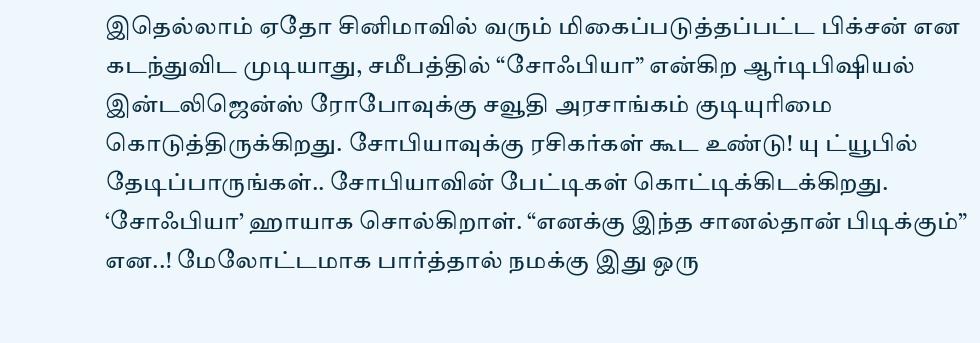இதெல்லாம் ஏதோ சினிமாவில் வரும் மிகைப்படுத்தப்பட்ட பிக்சன் என கடந்துவிட முடியாது, சமீபத்தில் “சோஃபியா” என்கிற ஆர்டிபிஷியல் இன்டலிஜென்ஸ் ரோபோவுக்கு சவூதி அரசாங்கம் குடியுரிமை கொடுத்திருக்கிறது. சோபியாவுக்கு ரசிகர்கள் கூட உண்டு! யு ட்யூபில் தேடிப்பாருங்கள்.. சோபியாவின் பேட்டிகள் கொட்டிக்கிடக்கிறது.
‘சோஃபியா’ ஹாயாக சொல்கிறாள். “எனக்கு இந்த சானல்தான் பிடிக்கும்” என..! மேலோட்டமாக பார்த்தால் நமக்கு இது ஒரு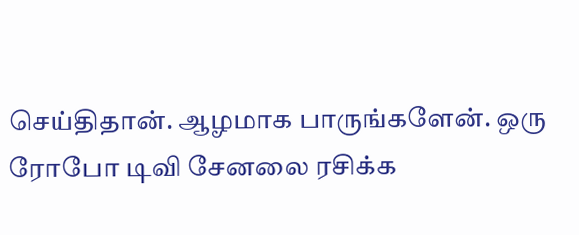செய்திதான். ஆழமாக பாருங்களேன். ஒரு ரோபோ டிவி சேனலை ரசிக்க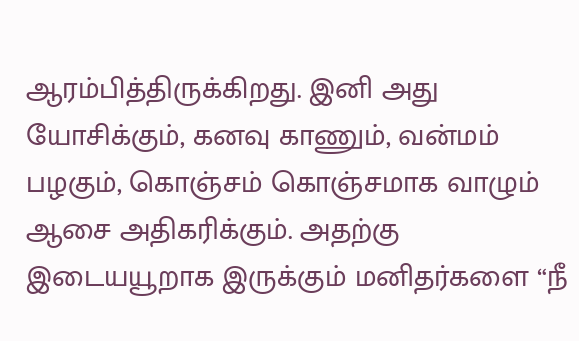ஆரம்பித்திருக்கிறது. இனி அது யோசிக்கும், கனவு காணும், வன்மம் பழகும், கொஞ்சம் கொஞ்சமாக வாழும் ஆசை அதிகரிக்கும். அதற்கு இடையயூறாக இருக்கும் மனிதர்களை “நீ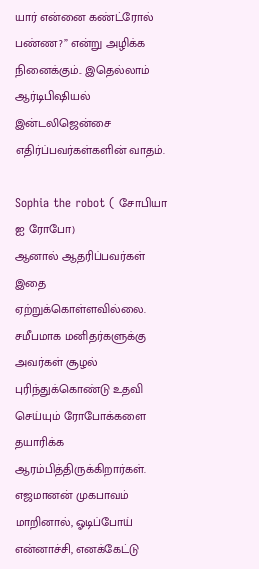யார் என்னை கண்ட்ரோல் பண்ண?” என்று அழிக்க நினைக்கும்.. இதெல்லாம் ஆர்டிபிஷியல் இன்டலிஜென்சை எதிர்ப்பவர்கள்களின் வாதம்.

Sophia the robot ( சோபியா ஐ ரோபோ)
ஆனால் ஆதரிப்பவர்கள் இதை ஏற்றுக்கொள்ளவில்லை. சமீபமாக மனிதர்களுக்கு அவர்கள் சூழல் புரிந்துக்கொண்டு உதவி செய்யும் ரோபோக்களை தயாரிக்க ஆரம்பித்திருக்கிறார்கள். எஜமானன் முகபாவம் மாறினால், ஓடிப்போய் என்னாச்சி, எனக்கேட்டு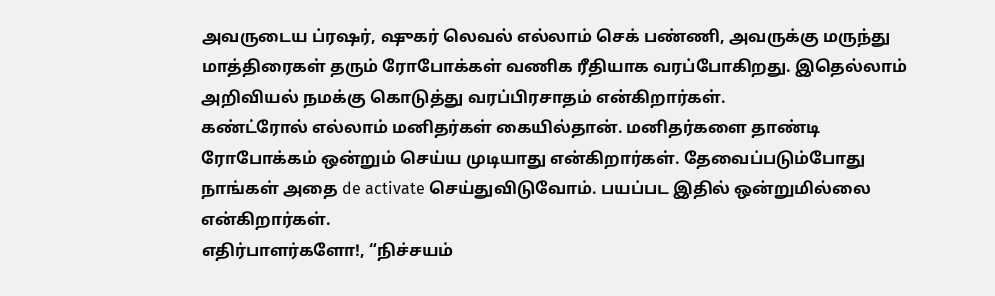அவருடைய ப்ரஷர், ஷுகர் லெவல் எல்லாம் செக் பண்ணி, அவருக்கு மருந்து மாத்திரைகள் தரும் ரோபோக்கள் வணிக ரீதியாக வரப்போகிறது. இதெல்லாம் அறிவியல் நமக்கு கொடுத்து வரப்பிரசாதம் என்கிறார்கள்.
கண்ட்ரோல் எல்லாம் மனிதர்கள் கையில்தான். மனிதர்களை தாண்டி ரோபோக்கம் ஒன்றும் செய்ய முடியாது என்கிறார்கள். தேவைப்படும்போது நாங்கள் அதை de activate செய்துவிடுவோம். பயப்பட இதில் ஒன்றுமில்லை என்கிறார்கள்.
எதிர்பாளர்களோ!, “நிச்சயம்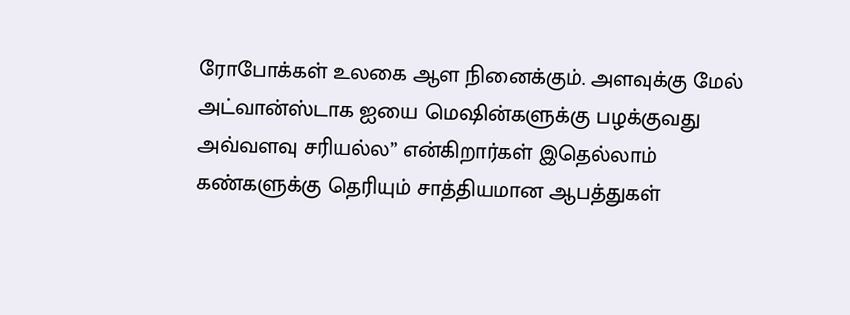ரோபோக்கள் உலகை ஆள நினைக்கும். அளவுக்கு மேல் அட்வான்ஸ்டாக ஐயை மெஷின்களுக்கு பழக்குவது அவ்வளவு சரியல்ல” என்கிறார்கள் இதெல்லாம் கண்களுக்கு தெரியும் சாத்தியமான ஆபத்துகள்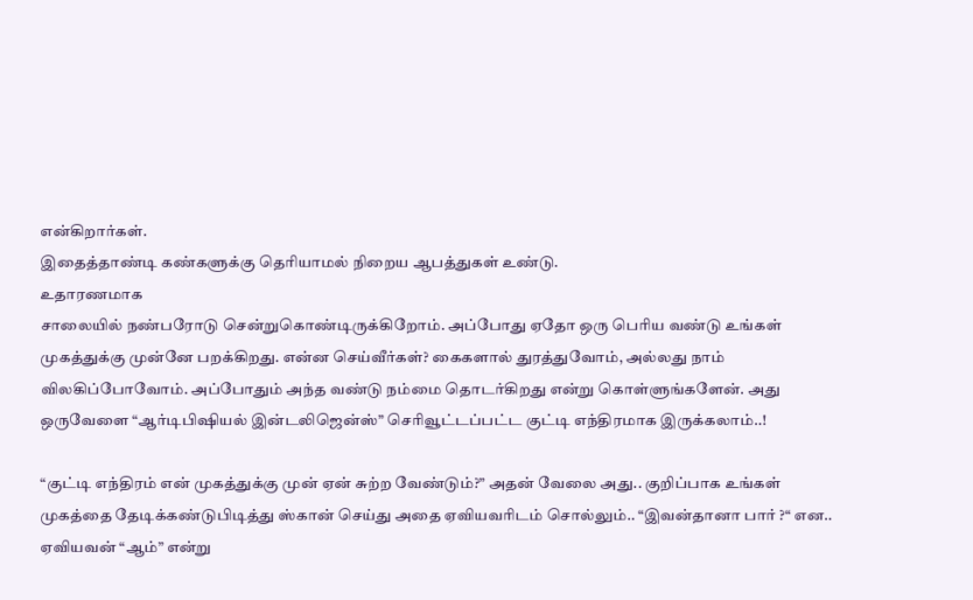என்கிறார்கள்.
இதைத்தாண்டி கண்களுக்கு தெரியாமல் நிறைய ஆபத்துகள் உண்டு.
உதாரணமாக
சாலையில் நண்பரோடு சென்றுகொண்டிருக்கிறோம். அப்போது ஏதோ ஒரு பெரிய வண்டு உங்கள் முகத்துக்கு முன்னே பறக்கிறது. என்ன செய்வீர்கள்? கைகளால் துரத்துவோம், அல்லது நாம் விலகிப்போவோம். அப்போதும் அந்த வண்டு நம்மை தொடர்கிறது என்று கொள்ளுங்களேன். அது ஒருவேளை “ஆர்டிபிஷியல் இன்டலிஜென்ஸ்” செரிவூட்டப்பட்ட குட்டி எந்திரமாக இருக்கலாம்..!

“குட்டி எந்திரம் என் முகத்துக்கு முன் ஏன் சுற்ற வேண்டும்?” அதன் வேலை அது.. குறிப்பாக உங்கள் முகத்தை தேடிக்கண்டுபிடித்து ஸ்கான் செய்து அதை ஏவியவரிடம் சொல்லும்.. “இவன்தானா பார் ?“ என.. ஏவியவன் “ஆம்” என்று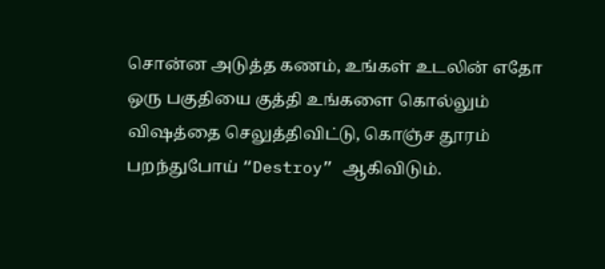சொன்ன அடுத்த கணம், உங்கள் உடலின் எதோ ஒரு பகுதியை குத்தி உங்களை கொல்லும் விஷத்தை செலுத்திவிட்டு, கொஞ்ச தூரம் பறந்துபோய் “Destroy” ஆகிவிடும்.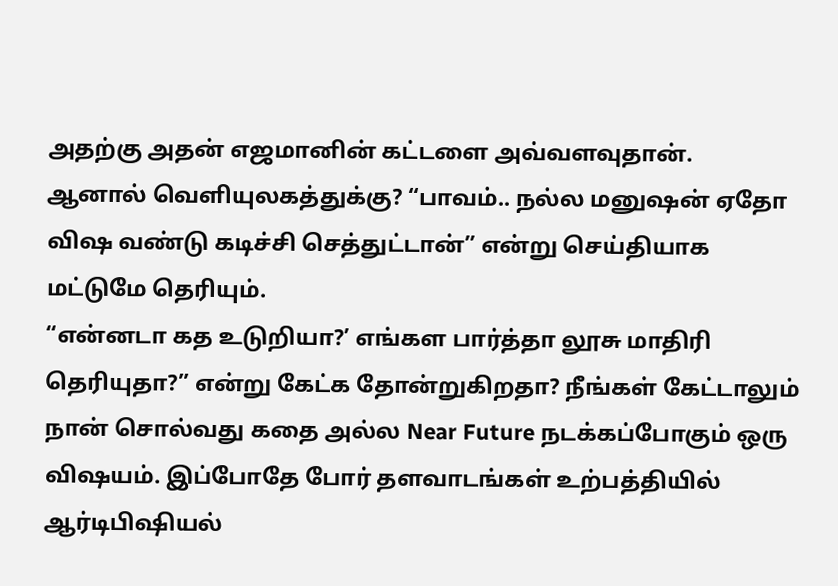அதற்கு அதன் எஜமானின் கட்டளை அவ்வளவுதான்.
ஆனால் வெளியுலகத்துக்கு? “பாவம்.. நல்ல மனுஷன் ஏதோ விஷ வண்டு கடிச்சி செத்துட்டான்” என்று செய்தியாக மட்டுமே தெரியும்.
“என்னடா கத உடுறியா?’ எங்கள பார்த்தா லூசு மாதிரி தெரியுதா?” என்று கேட்க தோன்றுகிறதா? நீங்கள் கேட்டாலும் நான் சொல்வது கதை அல்ல Near Future நடக்கப்போகும் ஒரு விஷயம். இப்போதே போர் தளவாடங்கள் உற்பத்தியில் ஆர்டிபிஷியல்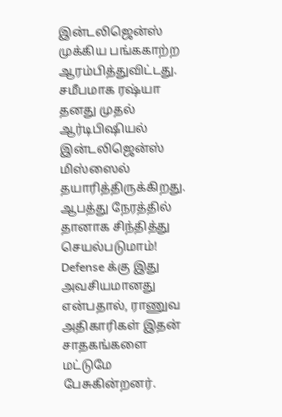இன்டலிஜென்ஸ் முக்கிய பங்ககாற்ற ஆரம்பித்துவிட்டது. சமீபமாக ரஷ்யா தனது முதல் ஆர்டிபிஷியல் இன்டலிஜென்ஸ் மிஸ்ஸைல் தயாரித்திருக்கிறது. ஆபத்து நேரத்தில் தானாக சிந்தித்து செயல்படுமாம்! Defense க்கு இது அவசியமானது என்பதால், ராணுவ அதிகாரிகள் இதன் சாதகங்களை மட்டுமே பேசுகின்றனர்.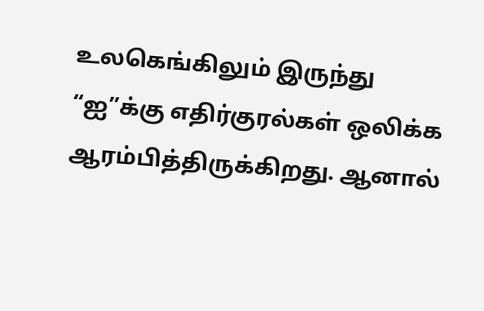உலகெங்கிலும் இருந்து “ஐ”க்கு எதிர்குரல்கள் ஒலிக்க ஆரம்பித்திருக்கிறது. ஆனால்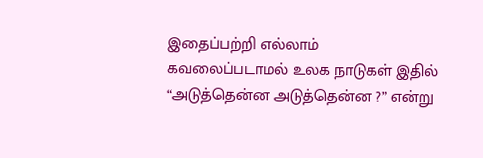இதைப்பற்றி எல்லாம் கவலைப்படாமல் உலக நாடுகள் இதில் “அடுத்தென்ன அடுத்தென்ன ?” என்று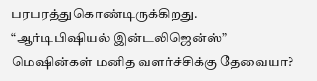பரபரத்துகொண்டிருக்கிறது.
“ஆர்டிபிஷியல் இன்டலிஜென்ஸ்” மெஷின்கள் மனித வளர்ச்சிக்கு தேவையா?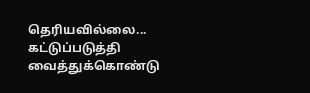தெரியவில்லை... கட்டுப்படுத்தி வைத்துக்கொண்டு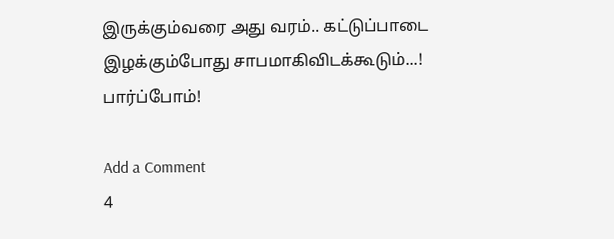இருக்கும்வரை அது வரம்.. கட்டுப்பாடை இழக்கும்போது சாபமாகிவிடக்கூடும்...!
பார்ப்போம்!

Add a Comment
4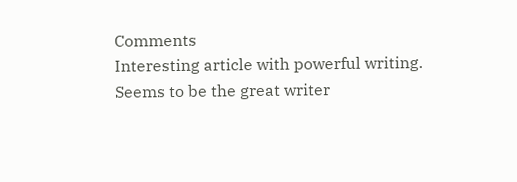Comments
Interesting article with powerful writing. Seems to be the great writer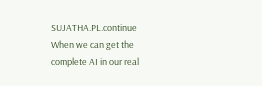SUJATHA.PL.continue
When we can get the complete AI in our real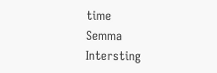time
Semma
Intersting